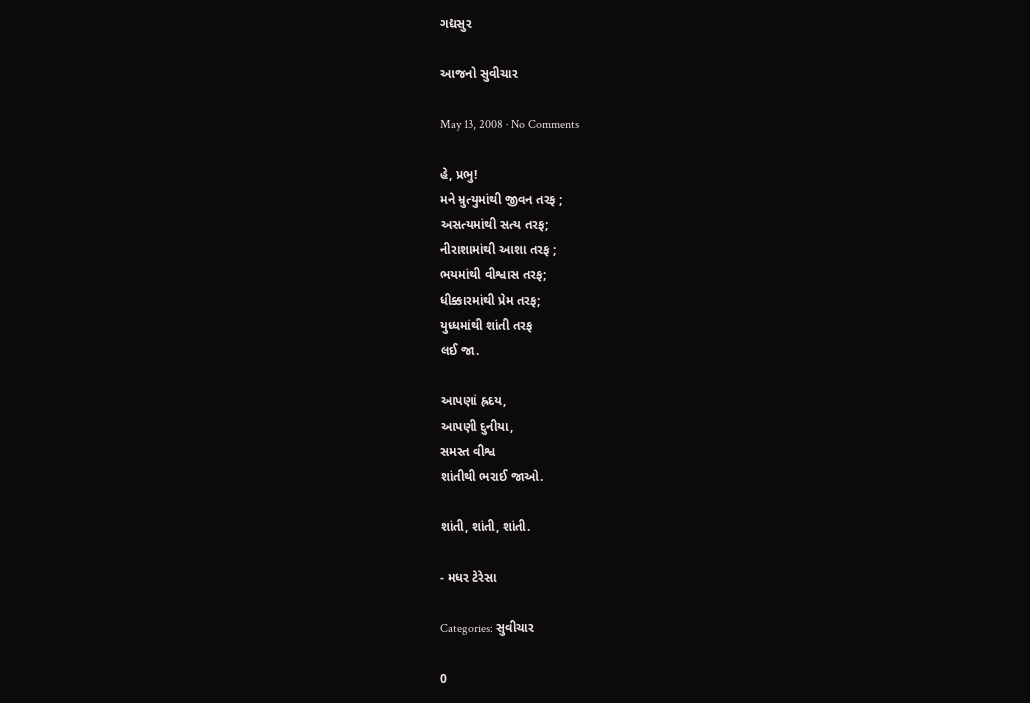ગદ્યસુર

આજનો સુવીચાર

May 13, 2008 · No Comments

હે, પ્રભુ!
મને મ્રુત્યુમાંથી જીવન તરફ ;
અસત્યમાંથી સત્ય તરફ;
નીરાશામાંથી આશા તરફ ;
ભયમાંથી વીશ્વાસ તરફ;
ધીક્કારમાંથી પ્રેમ તરફ;
યુધ્ધમાંથી શાંતી તરફ
લઈ જા.

આપણાં હ્રદય,
આપણી દુનીયા,
સમસ્ત વીશ્વ
શાંતીથી ભરાઈ જાઓ.

શાંતી, શાંતી, શાંતી.

- મધર ટેરેસા

Categories: સુવીચાર

0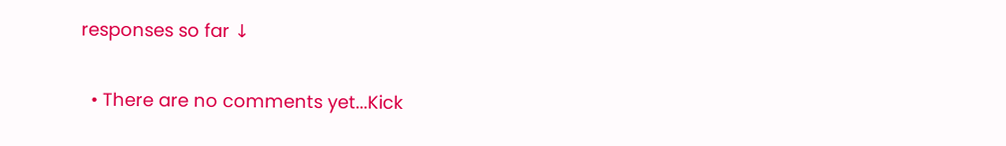responses so far ↓

  • There are no comments yet...Kick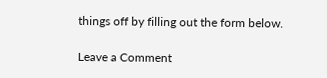things off by filling out the form below.

Leave a Comment